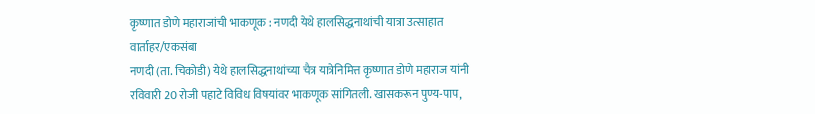कृष्णात डोणे महाराजांची भाकणूक : नणदी येथे हालसिद्धनाथांची यात्रा उत्साहात
वार्ताहर/एकसंबा
नणदी (ता. चिकोडी) येथे हालसिद्धनाथांच्या चैत्र यात्रेनिमित्त कृष्णात डोणे महाराज यांनी रविवारी 20 रोजी पहाटे विविध विषयांवर भाकणूक सांगितली. खासकरून पुण्य-पाप,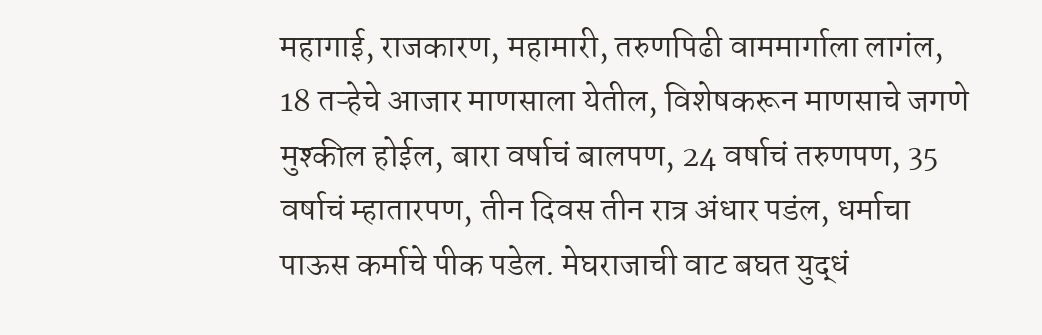महागाई, राजकारण, महामारी, तरुणपिढी वाममार्गाला लागंल, 18 तऱ्हेचे आजार माणसाला येतील, विशेषकरून माणसाचे जगणे मुश्कील होईल, बारा वर्षाचं बालपण, 24 वर्षाचं तरुणपण, 35 वर्षाचं म्हातारपण, तीन दिवस तीन रात्र अंधार पडंल, धर्माचा पाऊस कर्माचे पीक पडेल. मेघराजाची वाट बघत युद्धं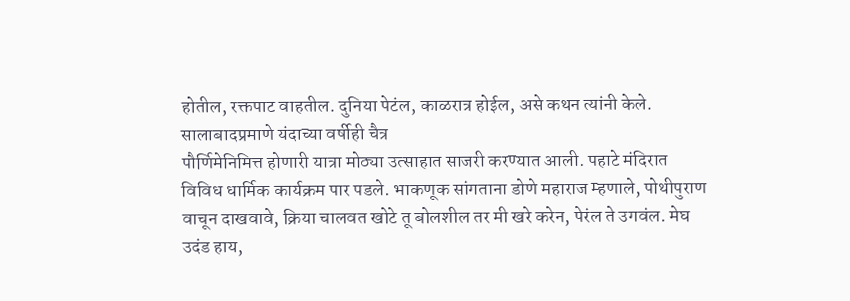होतील, रक्तपाट वाहतील. दुनिया पेटंल, काळरात्र होईल, असे कथन त्यांनी केले.
सालाबादप्रमाणे यंदाच्या वर्षीही चैत्र
पौर्णिमेनिमित्त होणारी यात्रा मोठ्या उत्साहात साजरी करण्यात आली. पहाटे मंदिरात विविध धार्मिक कार्यक्रम पार पडले. भाकणूक सांगताना डोणे महाराज म्हणाले, पोथीपुराण वाचून दाखवावे, क्रिया चालवत खोटे तू बोलशील तर मी खरे करेन, पेरंल ते उगवंल. मेघ उदंड हाय,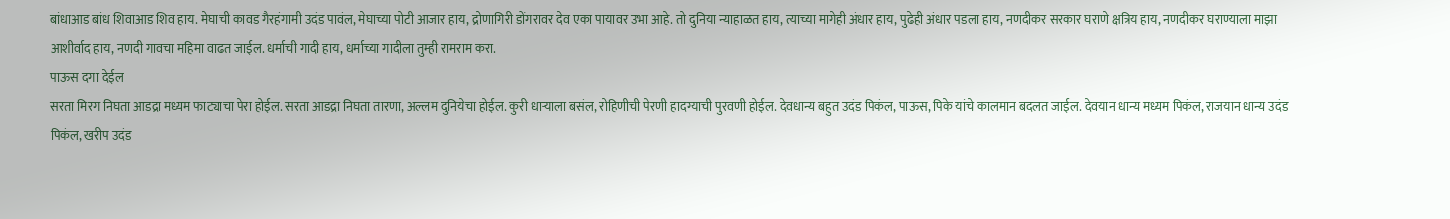बांधाआड बांध शिवाआड शिव हाय. मेघाची कावड गैरहंगामी उदंड पावंल, मेघाच्या पोटी आजार हाय, द्रोणागिरी डोंगरावर देव एका पायावर उभा आहे. तो दुनिया न्याहाळत हाय, त्याच्या मागेही अंधार हाय, पुढेही अंधार पडला हाय, नणदीकर सरकार घराणे क्षत्रिय हाय, नणदीकर घराण्याला माझा आशीर्वाद हाय, नणदी गावचा महिमा वाढत जाईल. धर्माची गादी हाय, धर्माच्या गादीला तुम्ही रामराम करा.
पाऊस दगा देईल
सरता मिरग निघता आडद्रा मध्यम फाट्याचा पेरा होईल. सरता आडद्रा निघता तारणा, अल्लम दुनियेचा होईल. कुरी धाऱ्याला बसंल, रोहिणीची पेरणी हादग्याची पुरवणी होईल. देवधान्य बहुत उदंड पिकंल, पाऊस, पिके यांचे कालमान बदलत जाईल. देवयान धान्य मध्यम पिकंल, राजयान धान्य उदंड पिकंल, खरीप उदंड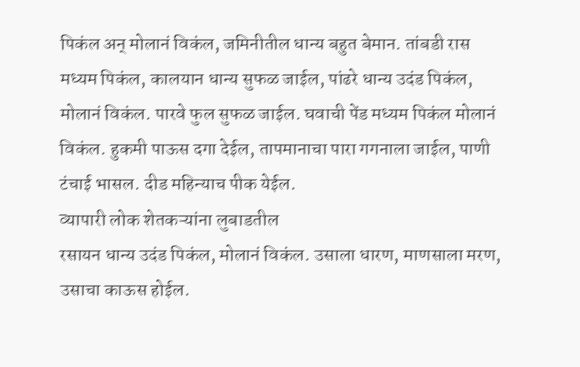पिकंल अन् मोलानं विकंल, जमिनीतील धान्य बहुत बेमान. तांबडी रास मध्यम पिकंल, कालयान धान्य सुफळ जाईल, पांढरे धान्य उदंड पिकंल, मोलानं विकंल. पारवे फुल सुफळ जाईल. घवाची पेंड मध्यम पिकंल मोलानं विकंल. हुकमी पाऊस दगा देईल, तापमानाचा पारा गगनाला जाईल, पाणी टंचाई भासल. दीड महिन्याच पीक येईल.
व्यापारी लोक शेतकऱ्यांना लुबाडतील
रसायन धान्य उदंड पिकंल, मोलानं विकंल. उसाला धारण, माणसाला मरण, उसाचा काऊस होईल.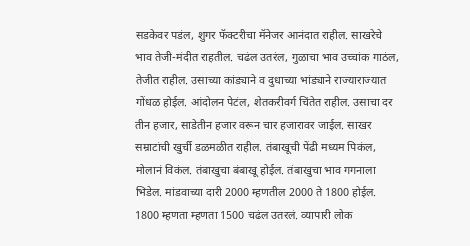सडकेवर पडंल, शुगर फॅक्टरीचा मॅनेजर आनंदात राहील. साखरेचे भाव तेजी-मंदीत राहतील. चढंल उतरंल, गुळाचा भाव उच्चांक गाठंल, तेजीत राहील. उसाच्या कांड्याने व दुधाच्या भांड्याने राज्याराज्यात गोंधळ होईल. आंदोलन पेटंल, शेतकरीवर्ग चिंतेत राहील. उसाचा दर तीन हजार, साडेतीन हजार वरून चार हजारावर जाईल. साखर सम्राटांची खुर्ची डळमळीत राहील. तंबाखूची पेंढी मध्यम पिकंल, मोलानं विकंल. तंबाखुचा बंबाखू होईल. तंबाखुचा भाव गगनाला भिडेल. मांडवाच्या दारी 2000 म्हणतील 2000 ते 1800 होईल. 1800 म्हणता म्हणता 1500 चढंल उतरलं. व्यापारी लोक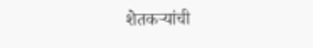शेतकऱ्यांची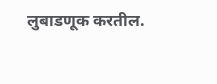लुबाडणूक करतील.